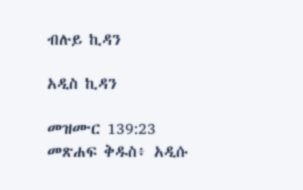ብሉይ ኪዳን

አዲስ ኪዳን

መዝሙር 139:23 መጽሐፍ ቅዱስ፥ አዲሱ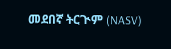መደበኛ ትርጒም (NASV)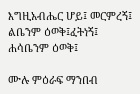እግዚአብሔር ሆይ፤ መርምረኝ፤ ልቤንም ዕወቅ፤ፈትነኝ፤ ሐሳቤንም ዕወቅ፤

ሙሉ ምዕራፍ ማንበብ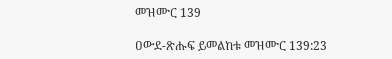መዝሙር 139

ዐውደ-ጽሑፍ ይመልከቱ መዝሙር 139:23